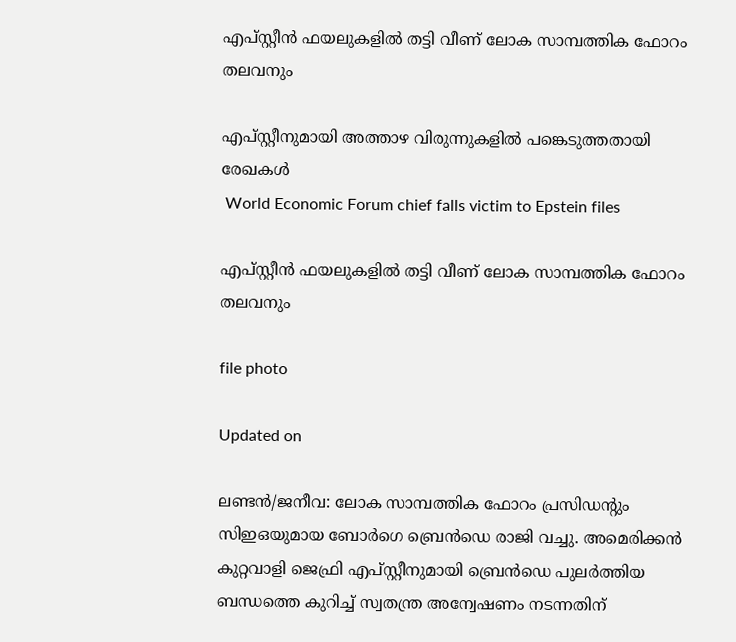എപ്സ്റ്റീൻ ഫയലുകളിൽ തട്ടി വീണ് ലോക സാമ്പത്തിക ഫോറം തലവനും

എപ്സ്റ്റീനുമായി അത്താഴ വിരുന്നുകളിൽ പങ്കെടുത്തതായി രേഖകൾ
 World Economic Forum chief falls victim to Epstein files

എപ്സ്റ്റീൻ ഫയലുകളിൽ തട്ടി വീണ് ലോക സാമ്പത്തിക ഫോറം തലവനും

file photo

Updated on

ലണ്ടൻ/ജനീവ: ലോക സാമ്പത്തിക ഫോറം പ്രസിഡന്‍റും സിഇഒയുമായ ബോർഗെ ബ്രെൻഡെ രാജി വച്ചു. അമെരിക്കൻ കുറ്റവാളി ജെഫ്രി എപ്സ്റ്റീനുമായി ബ്രെൻഡെ പുലർത്തിയ ബന്ധത്തെ കുറിച്ച് സ്വതന്ത്ര അന്വേഷണം നടന്നതിന്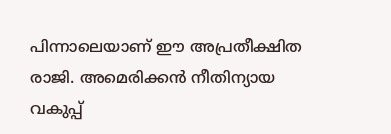പിന്നാലെയാണ് ഈ അപ്രതീക്ഷിത രാജി. അമെരിക്കൻ നീതിന്യായ വകുപ്പ്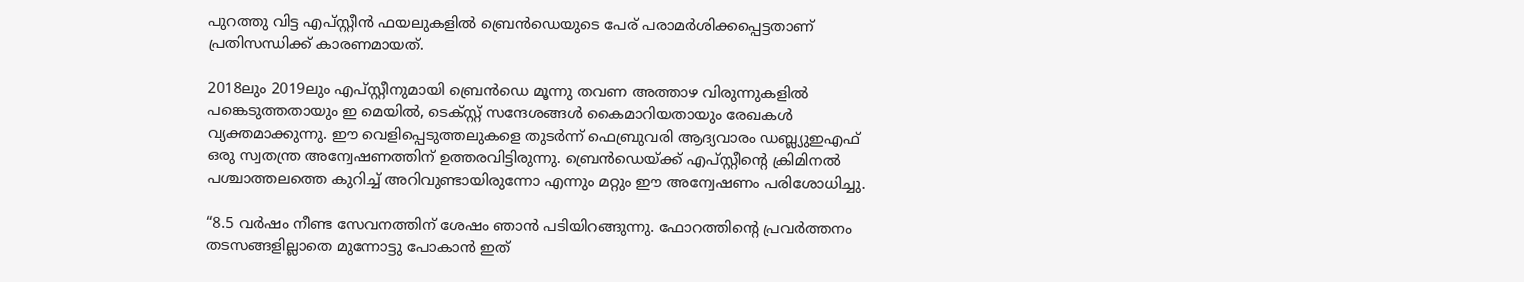പുറത്തു വിട്ട എപ്സ്റ്റീൻ ഫയലുകളിൽ ബ്രെൻഡെയുടെ പേര് പരാമർശിക്കപ്പെട്ടതാണ് പ്രതിസന്ധിക്ക് കാരണമായത്.

2018ലും 2019ലും എപ്സ്റ്റീനുമായി ബ്രെൻഡെ മൂന്നു തവണ അത്താഴ വിരുന്നുകളിൽ പങ്കെടുത്തതായും ഇ മെയിൽ, ടെക്സ്റ്റ് സന്ദേശങ്ങൾ കൈമാറിയതായും രേഖകൾ വ്യക്തമാക്കുന്നു. ഈ വെളിപ്പെടുത്തലുകളെ തുടർന്ന് ഫെബ്രുവരി ആദ്യവാരം ഡബ്ല്യുഇഎഫ് ഒരു സ്വതന്ത്ര അന്വേഷണത്തിന് ഉത്തരവിട്ടിരുന്നു. ബ്രെൻഡെയ്ക്ക് എപ്സ്റ്റീന്‍റെ ക്രിമിനൽ പശ്ചാത്തലത്തെ കുറിച്ച് അറിവുണ്ടായിരുന്നോ എന്നും മറ്റും ഈ അന്വേഷണം പരിശോധിച്ചു.

“8.5 വർഷം നീണ്ട സേവനത്തിന് ശേഷം ഞാൻ പടിയിറങ്ങുന്നു. ഫോറത്തിന്‍റെ പ്രവർത്തനം തടസങ്ങളില്ലാതെ മുന്നോട്ടു പോകാൻ ഇത്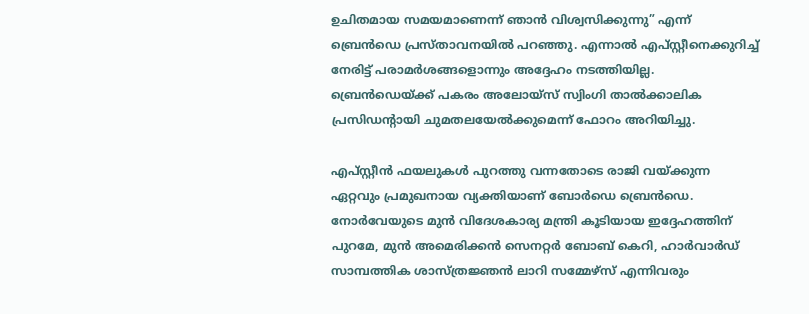ഉചിതമായ സമയമാണെന്ന് ഞാൻ വിശ്വസിക്കുന്നു” എന്ന് ബ്രെൻഡെ പ്രസ്താവനയിൽ പറഞ്ഞു. എന്നാൽ എപ്‌സ്റ്റീനെക്കുറിച്ച് നേരിട്ട് പരാമർശങ്ങളൊന്നും അദ്ദേഹം നടത്തിയില്ല. ബ്രെൻഡെയ്ക്ക് പകരം അലോയ്സ് സ്വിംഗി താൽക്കാലിക പ്രസിഡന്‍റായി ചുമതലയേൽക്കുമെന്ന് ഫോറം അറിയിച്ചു.

എപ്സ്റ്റീൻ ഫയലുകൾ പുറത്തു വന്നതോടെ രാജി വയ്ക്കുന്ന ഏറ്റവും പ്രമുഖനായ വ്യക്തിയാണ് ബോർഡെ ബ്രെൻഡെ. നോർവേയുടെ മുൻ വിദേശകാര്യ മന്ത്രി കൂടിയായ ഇദ്ദേഹത്തിന് പുറമേ, മുൻ അമെരിക്കൻ സെനറ്റർ ബോബ് കെറി, ഹാർവാർഡ് സാമ്പത്തിക ശാസ്ത്രജ്ഞൻ ലാറി സമ്മേഴ്സ് എന്നിവരും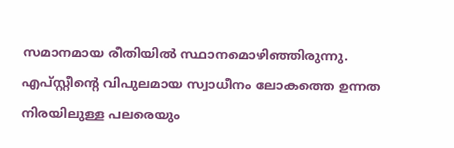സമാനമായ രീതിയിൽ സ്ഥാനമൊഴിഞ്ഞിരുന്നു. എപ്സ്റ്റീന്‍റെ വിപുലമായ സ്വാധീനം ലോകത്തെ ഉന്നത നിരയിലുള്ള പലരെയും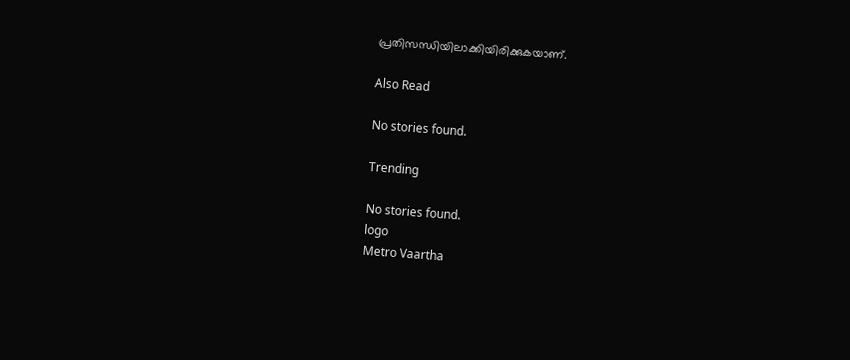പ്രതിസന്ധിയിലാക്കിയിരിക്കുകയാണ്.

Also Read

No stories found.

Trending

No stories found.
logo
Metro Vaartha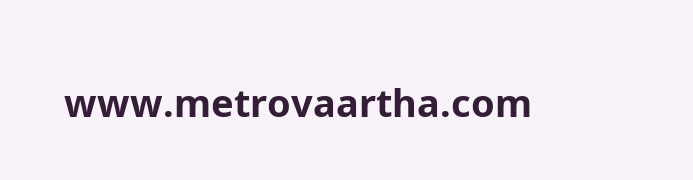www.metrovaartha.com